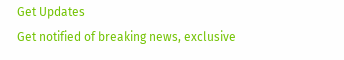Get Updates
Get notified of breaking news, exclusive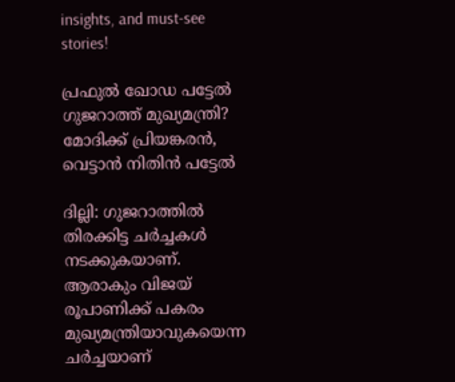insights, and must-see stories!

പ്രഫുല്‍ ഖോഡ പട്ടേല്‍ ഗുജറാത്ത് മുഖ്യമന്ത്രി? മോദിക്ക് പ്രിയങ്കരന്‍, വെട്ടാന്‍ നിതിന്‍ പട്ടേല്‍

ദില്ലി: ഗുജറാത്തില്‍ തിരക്കിട്ട ചര്‍ച്ചകള്‍ നടക്കുകയാണ്. ആരാകും വിജയ് രൂപാണിക്ക് പകരം മുഖ്യമന്ത്രിയാവുകയെന്ന ചര്‍ച്ചയാണ്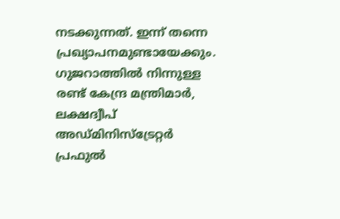നടക്കുന്നത്. ഇന്ന് തന്നെ പ്രഖ്യാപനമുണ്ടായേക്കും. ഗുജറാത്തില്‍ നിന്നുള്ള രണ്ട് കേന്ദ്ര മന്ത്രിമാര്‍, ലക്ഷദ്വീപ് അഡ്മിനിസ്‌ട്രേറ്റര്‍ പ്രഫുല്‍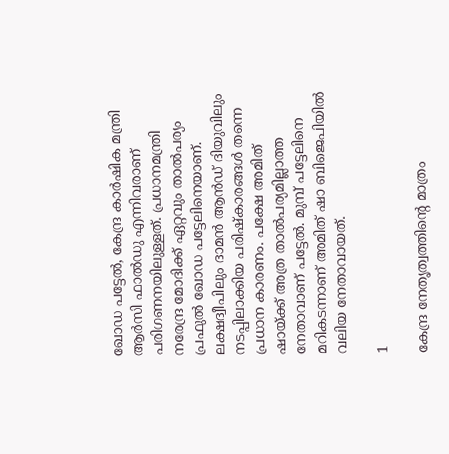ഖോഡ പട്ടേല്‍, കേന്ദ്ര കാര്‍ഷിക മന്ത്രി ആര്‍സി ഫാല്‍ഡു എന്നിവരാണ് പരിഗണനയിലുള്ളത്. പ്രധാനമന്ത്രി നരേന്ദ്ര മോദിക്ക് ഏറ്റവും താല്‍പര്യം പ്രഫുല്‍ ഖോഡ പട്ടേലിനെയാണ്. ലക്ഷദ്വീപിലും ദാമന്‍ ആന്‍ഡ് ദിയുവിലും നടപ്പിലാക്കിയ പരിഷ്‌കാരങ്ങള്‍ തന്നെ പ്രധാന കാരണം. പക്ഷേ അമിത് ഷായ്ക്ക് അത്ര താല്‍പര്യമില്ലാത്ത നേതാവാണ് പട്ടേല്‍. മുമ്പ് പട്ടേലിനെ മറികടന്നാണ് അമിത് ഷാ ബിജെപിയില്‍ വലിയ നേതാവായത്.

1

കേന്ദ്ര നേതൃത്വത്തിന്റെ മാത്രം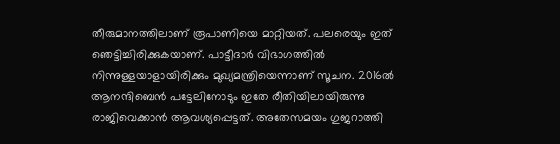തീരുമാനത്തിലാണ് രൂപാണിയെ മാറ്റിയത്. പലരെയും ഇത് ഞെട്ടിച്ചിരിക്കുകയാണ്. പാട്ടീദാര്‍ വിഭാഗത്തില്‍ നിന്നുള്ളയാളായിരിക്കും മുഖ്യമന്ത്രിയെന്നാണ് സൂചന. 2016ല്‍ ആനന്ദിബെന്‍ പട്ടേലിനോടും ഇതേ രീതിയിലായിരുന്നു രാജിവെക്കാന്‍ ആവശ്യപ്പെട്ടത്. അതേസമയം ഗുജറാത്തി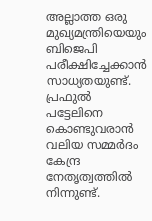അല്ലാത്ത ഒരു മുഖ്യമന്ത്രിയെയും ബിജെപി പരീക്ഷിച്ചേക്കാന്‍ സാധ്യതയുണ്ട്. പ്രഫുല്‍ പട്ടേലിനെ കൊണ്ടുവരാന്‍ വലിയ സമ്മര്‍ദം കേന്ദ്ര നേതൃത്വത്തില്‍ നിന്നുണ്ട്.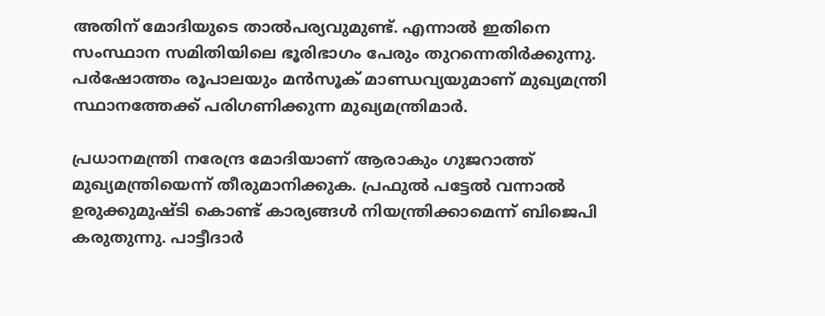അതിന് മോദിയുടെ താല്‍പര്യവുമുണ്ട്. എന്നാല്‍ ഇതിനെ സംസ്ഥാന സമിതിയിലെ ഭൂരിഭാഗം പേരും തുറന്നെതിര്‍ക്കുന്നു. പര്‍ഷോത്തം രൂപാലയും മന്‍സൂക് മാണ്ഡവ്യയുമാണ് മുഖ്യമന്ത്രി സ്ഥാനത്തേക്ക് പരിഗണിക്കുന്ന മുഖ്യമന്ത്രിമാര്‍.

പ്രധാനമന്ത്രി നരേന്ദ്ര മോദിയാണ് ആരാകും ഗുജറാത്ത് മുഖ്യമന്ത്രിയെന്ന് തീരുമാനിക്കുക. പ്രഫുല്‍ പട്ടേല്‍ വന്നാല്‍ ഉരുക്കുമുഷ്ടി കൊണ്ട് കാര്യങ്ങള്‍ നിയന്ത്രിക്കാമെന്ന് ബിജെപി കരുതുന്നു. പാട്ടീദാര്‍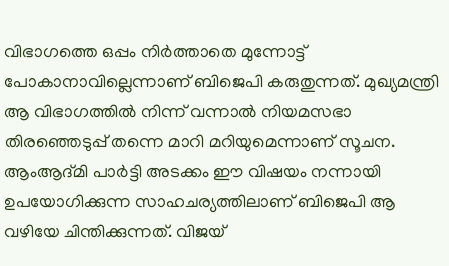വിഭാഗത്തെ ഒപ്പം നിര്‍ത്താതെ മുന്നോട്ട് പോകാനാവില്ലെന്നാണ് ബിജെപി കരുതുന്നത്. മുഖ്യമന്ത്രി ആ വിഭാഗത്തില്‍ നിന്ന് വന്നാല്‍ നിയമസഭാ തിരഞ്ഞെടുപ്പ് തന്നെ മാറി മറിയുമെന്നാണ് സൂചന. ആംആദ്മി പാര്‍ട്ടി അടക്കം ഈ വിഷയം നന്നായി ഉപയോഗിക്കുന്ന സാഹചര്യത്തിലാണ് ബിജെപി ആ വഴിയേ ചിന്തിക്കുന്നത്. വിജയ്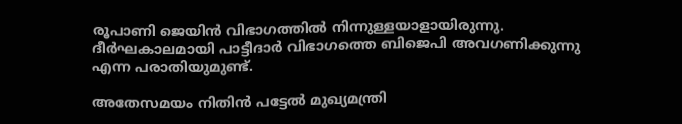രൂപാണി ജെയിന്‍ വിഭാഗത്തില്‍ നിന്നുള്ളയാളായിരുന്നു. ദീര്‍ഘകാലമായി പാട്ടീദാര്‍ വിഭാഗത്തെ ബിജെപി അവഗണിക്കുന്നു എന്ന പരാതിയുമുണ്ട്.

അതേസമയം നിതിന്‍ പട്ടേല്‍ മുഖ്യമന്ത്രി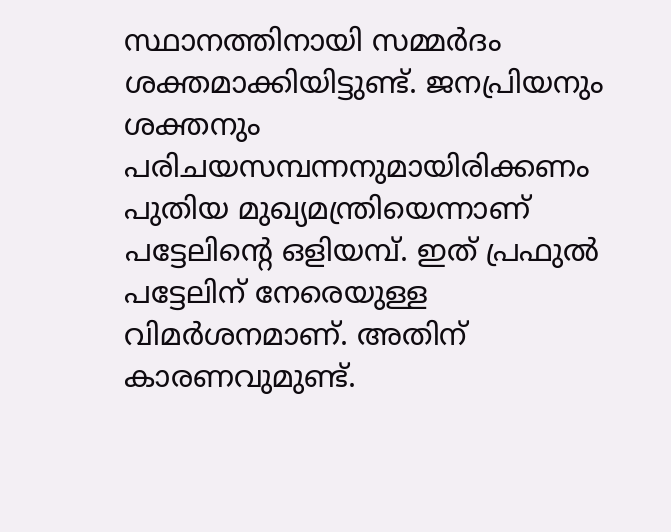സ്ഥാനത്തിനായി സമ്മര്‍ദം ശക്തമാക്കിയിട്ടുണ്ട്. ജനപ്രിയനും ശക്തനും പരിചയസമ്പന്നനുമായിരിക്കണം പുതിയ മുഖ്യമന്ത്രിയെന്നാണ് പട്ടേലിന്റെ ഒളിയമ്പ്. ഇത് പ്രഫുല്‍ പട്ടേലിന് നേരെയുള്ള വിമര്‍ശനമാണ്. അതിന് കാരണവുമുണ്ട്.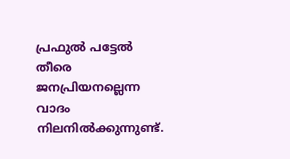പ്രഫുല്‍ പട്ടേല്‍ തീരെ ജനപ്രിയനല്ലെന്ന വാദം നിലനില്‍ക്കുന്നുണ്ട്.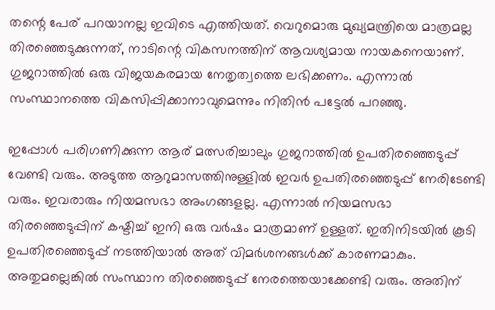തന്റെ പേര് പറയാനല്ല ഇവിടെ എത്തിയത്. വെറുമൊരു മുഖ്യമന്ത്രിയെ മാത്രമല്ല തിരഞ്ഞെടുക്കുന്നത്, നാടിന്റെ വികസനത്തിന് ആവശ്യമായ നായകനെയാണ്. ഗുജറാത്തില്‍ ഒരു വിജയകരമായ നേതൃത്വത്തെ ലഭിക്കണം. എന്നാല്‍ സംസ്ഥാനത്തെ വികസിപ്പിക്കാനാവുമെന്നും നിതിന്‍ പട്ടേല്‍ പറഞ്ഞു.

ഇപ്പോള്‍ പരിഗണിക്കുന്ന ആര് മത്സരിച്ചാലും ഗുജറാത്തില്‍ ഉപതിരഞ്ഞെടുപ്പ് വേണ്ടി വരും. അടുത്ത ആറുമാസത്തിനുള്ളില്‍ ഇവര്‍ ഉപതിരഞ്ഞെടുപ്പ് നേരിടേണ്ടി വരും. ഇവരാരും നിയമസഭാ അംഗങ്ങളല്ല. എന്നാല്‍ നിയമസഭാ തിരഞ്ഞെടുപ്പിന് കഷ്ടിച്ച് ഇനി ഒരു വര്‍ഷം മാത്രമാണ് ഉള്ളത്. ഇതിനിടയില്‍ കൂടി ഉപതിരഞ്ഞെടുപ്പ് നടത്തിയാല്‍ അത് വിമര്‍ശനങ്ങള്‍ക്ക് കാരണമാകും. അതുമല്ലെങ്കില്‍ സംസ്ഥാന തിരഞ്ഞെടുപ്പ് നേരത്തെയാക്കേണ്ടി വരും. അതിന്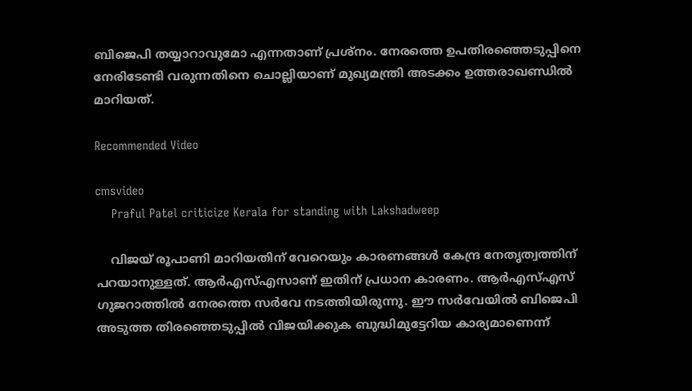ബിജെപി തയ്യാറാവുമോ എന്നതാണ് പ്രശ്‌നം. നേരത്തെ ഉപതിരഞ്ഞെടുപ്പിനെ നേരിടേണ്ടി വരുന്നതിനെ ചൊല്ലിയാണ് മുഖ്യമന്ത്രി അടക്കം ഉത്തരാഖണ്ഡില്‍ മാറിയത്.

Recommended Video

cmsvideo
    Praful Patel criticize Kerala for standing with Lakshadweep

    വിജയ് രൂപാണി മാറിയതിന് വേറെയും കാരണങ്ങള്‍ കേന്ദ്ര നേതൃത്വത്തിന് പറയാനുള്ളത്. ആര്‍എസ്എസാണ് ഇതിന് പ്രധാന കാരണം. ആര്‍എസ്എസ് ഗുജറാത്തില്‍ നേരത്തെ സര്‍വേ നടത്തിയിരുന്നു. ഈ സര്‍വേയില്‍ ബിജെപി അടുത്ത തിരഞ്ഞെടുപ്പില്‍ വിജയിക്കുക ബുദ്ധിമുട്ടേറിയ കാര്യമാണെന്ന്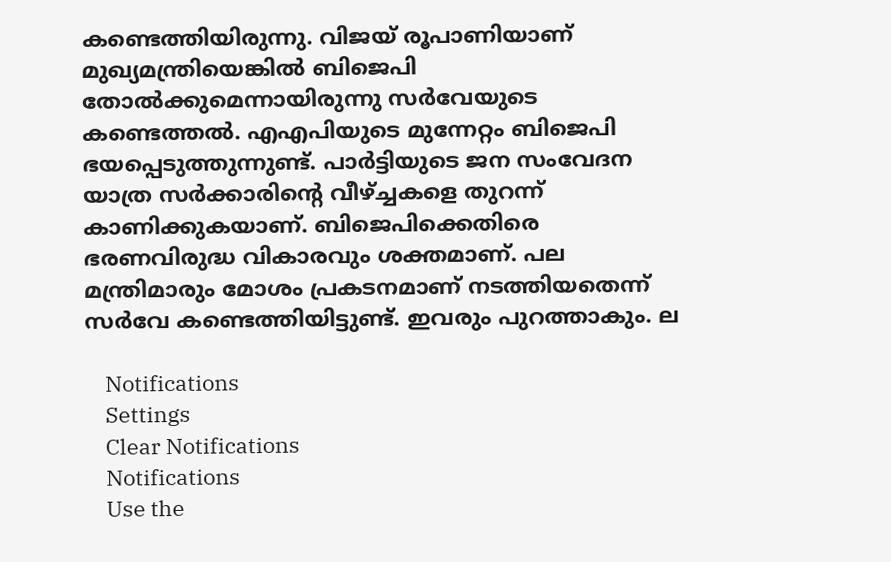കണ്ടെത്തിയിരുന്നു. വിജയ് രൂപാണിയാണ് മുഖ്യമന്ത്രിയെങ്കില്‍ ബിജെപി തോല്‍ക്കുമെന്നായിരുന്നു സര്‍വേയുടെ കണ്ടെത്തല്‍. എഎപിയുടെ മുന്നേറ്റം ബിജെപി ഭയപ്പെടുത്തുന്നുണ്ട്. പാര്‍ട്ടിയുടെ ജന സംവേദന യാത്ര സര്‍ക്കാരിന്റെ വീഴ്ച്ചകളെ തുറന്ന് കാണിക്കുകയാണ്. ബിജെപിക്കെതിരെ ഭരണവിരുദ്ധ വികാരവും ശക്തമാണ്. പല മന്ത്രിമാരും മോശം പ്രകടനമാണ് നടത്തിയതെന്ന് സര്‍വേ കണ്ടെത്തിയിട്ടുണ്ട്. ഇവരും പുറത്താകും. ല

    Notifications
    Settings
    Clear Notifications
    Notifications
    Use the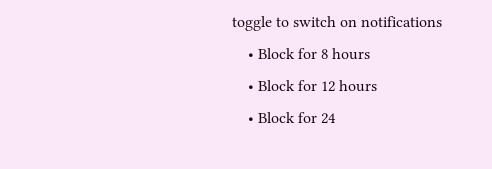toggle to switch on notifications
    • Block for 8 hours
    • Block for 12 hours
    • Block for 24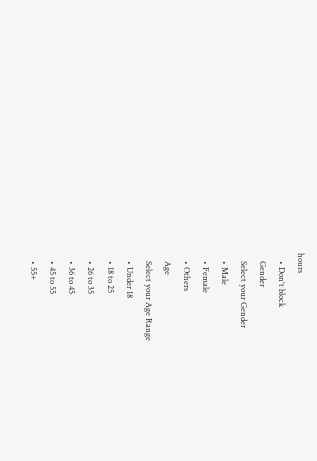hours
    • Don't block
    Gender
    Select your Gender
    • Male
    • Female
    • Others
    Age
    Select your Age Range
    • Under 18
    • 18 to 25
    • 26 to 35
    • 36 to 45
    • 45 to 55
    • 55+